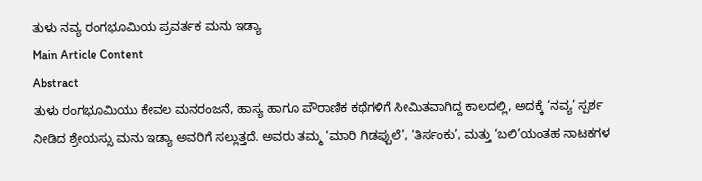ತುಳು ನವ್ಯ ರಂಗಭೂಮಿಯ ಪ್ರವರ್ತಕ ಮನು ಇಡ್ಯಾ
Main Article Content
Abstract
ತುಳು ರಂಗಭೂಮಿಯು ಕೇವಲ ಮನರಂಜನೆ, ಹಾಸ್ಯ ಹಾಗೂ ಪೌರಾಣಿಕ ಕಥೆಗಳಿಗೆ ಸೀಮಿತವಾಗಿದ್ದ ಕಾಲದಲ್ಲಿ, ಅದಕ್ಕೆ ‘ನವ್ಯ’ ಸ್ಪರ್ಶ ನೀಡಿದ ಶ್ರೇಯಸ್ಸು ಮನು ಇಡ್ಯಾ ಅವರಿಗೆ ಸಲ್ಲುತ್ತದೆ. ಅವರು ತಮ್ಮ ‘ಮಾರಿ ಗಿಡಪ್ಪುಲೆ’, ‘ತಿರ್ಸಂಕು’, ಮತ್ತು ‘ಬಲಿ’ಯಂತಹ ನಾಟಕಗಳ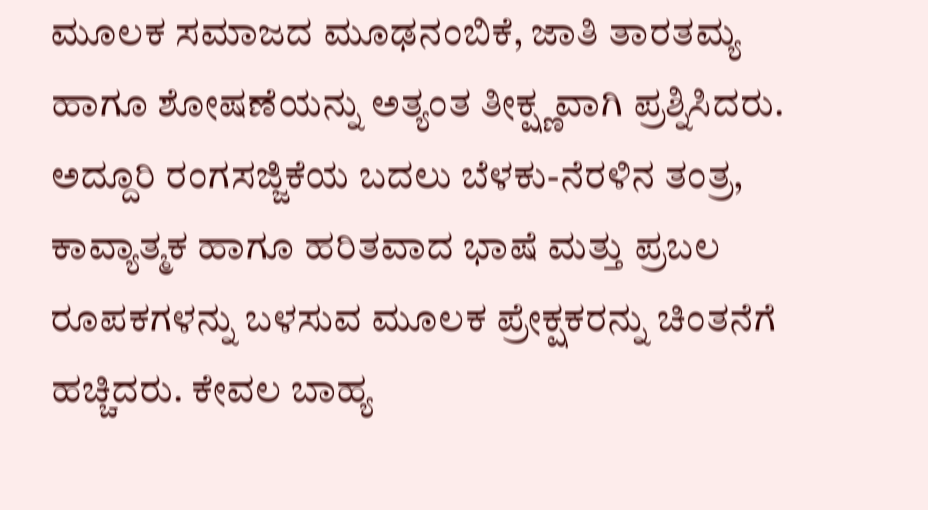ಮೂಲಕ ಸಮಾಜದ ಮೂಢನಂಬಿಕೆ, ಜಾತಿ ತಾರತಮ್ಯ ಹಾಗೂ ಶೋಷಣೆಯನ್ನು ಅತ್ಯಂತ ತೀಕ್ಷ್ಣವಾಗಿ ಪ್ರಶ್ನಿಸಿದರು. ಅದ್ದೂರಿ ರಂಗಸಜ್ಜಿಕೆಯ ಬದಲು ಬೆಳಕು-ನೆರಳಿನ ತಂತ್ರ, ಕಾವ್ಯಾತ್ಮಕ ಹಾಗೂ ಹರಿತವಾದ ಭಾಷೆ ಮತ್ತು ಪ್ರಬಲ ರೂಪಕಗಳನ್ನು ಬಳಸುವ ಮೂಲಕ ಪ್ರೇಕ್ಷಕರನ್ನು ಚಿಂತನೆಗೆ ಹಚ್ಚಿದರು. ಕೇವಲ ಬಾಹ್ಯ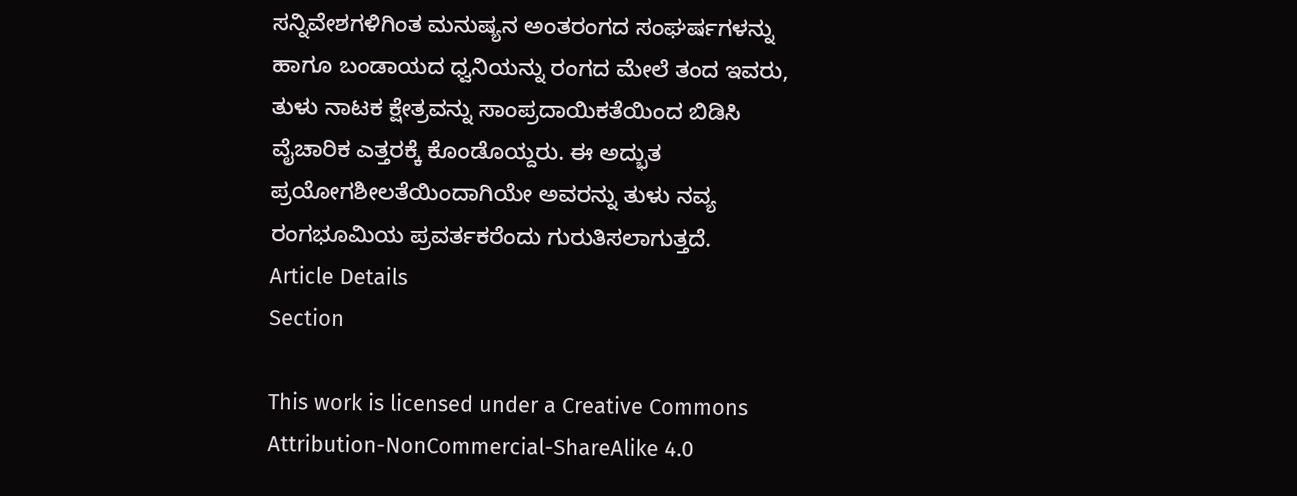ಸನ್ನಿವೇಶಗಳಿಗಿಂತ ಮನುಷ್ಯನ ಅಂತರಂಗದ ಸಂಘರ್ಷಗಳನ್ನು ಹಾಗೂ ಬಂಡಾಯದ ಧ್ವನಿಯನ್ನು ರಂಗದ ಮೇಲೆ ತಂದ ಇವರು, ತುಳು ನಾಟಕ ಕ್ಷೇತ್ರವನ್ನು ಸಾಂಪ್ರದಾಯಿಕತೆಯಿಂದ ಬಿಡಿಸಿ ವೈಚಾರಿಕ ಎತ್ತರಕ್ಕೆ ಕೊಂಡೊಯ್ದರು. ಈ ಅದ್ಭುತ ಪ್ರಯೋಗಶೀಲತೆಯಿಂದಾಗಿಯೇ ಅವರನ್ನು ತುಳು ನವ್ಯ ರಂಗಭೂಮಿಯ ಪ್ರವರ್ತಕರೆಂದು ಗುರುತಿಸಲಾಗುತ್ತದೆ.
Article Details
Section

This work is licensed under a Creative Commons Attribution-NonCommercial-ShareAlike 4.0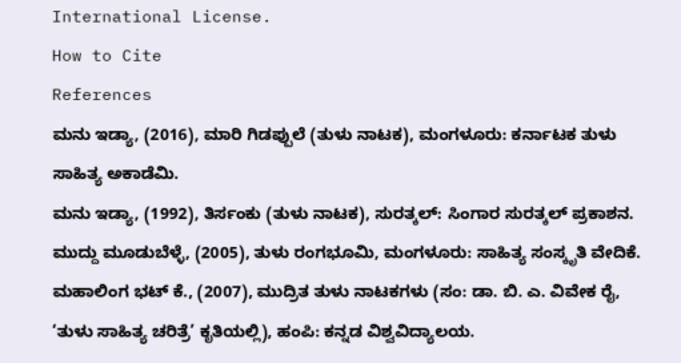International License.
How to Cite
References
ಮನು ಇಡ್ಯಾ, (2016), ಮಾರಿ ಗಿಡಪ್ಪುಲೆ (ತುಳು ನಾಟಕ), ಮಂಗಳೂರು: ಕರ್ನಾಟಕ ತುಳು ಸಾಹಿತ್ಯ ಅಕಾಡೆಮಿ.
ಮನು ಇಡ್ಯಾ, (1992), ತಿರ್ಸಂಕು (ತುಳು ನಾಟಕ), ಸುರತ್ಕಲ್: ಸಿಂಗಾರ ಸುರತ್ಕಲ್ ಪ್ರಕಾಶನ.
ಮುದ್ದು ಮೂಡುಬೆಳ್ಳೆ, (2005), ತುಳು ರಂಗಭೂಮಿ, ಮಂಗಳೂರು: ಸಾಹಿತ್ಯ ಸಂಸ್ಕೃತಿ ವೇದಿಕೆ.
ಮಹಾಲಿಂಗ ಭಟ್ ಕೆ., (2007), ಮುದ್ರಿತ ತುಳು ನಾಟಕಗಳು (ಸಂ: ಡಾ. ಬಿ. ಎ. ವಿವೇಕ ರೈ, ‘ತುಳು ಸಾಹಿತ್ಯ ಚರಿತ್ರೆ’ ಕೃತಿಯಲ್ಲಿ), ಹಂಪಿ: ಕನ್ನಡ ವಿಶ್ವವಿದ್ಯಾಲಯ.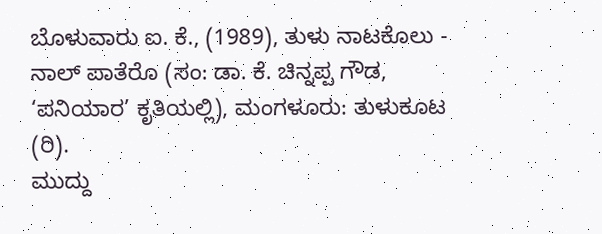ಬೊಳುವಾರು ಐ. ಕೆ., (1989), ತುಳು ನಾಟಕೊಲು - ನಾಲ್ ಪಾತೆರೊ (ಸಂ: ಡಾ. ಕೆ. ಚಿನ್ನಪ್ಪ ಗೌಡ, ‘ಪನಿಯಾರ’ ಕೃತಿಯಲ್ಲಿ), ಮಂಗಳೂರು: ತುಳುಕೂಟ (ರಿ).
ಮುದ್ದು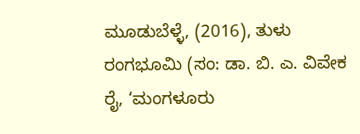ಮೂಡುಬೆಳ್ಳೆ, (2016), ತುಳು ರಂಗಭೂಮಿ (ಸಂ: ಡಾ. ಬಿ. ಎ. ವಿವೇಕ ರೈ, ‘ಮಂಗಳೂರು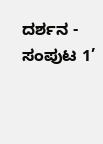ದರ್ಶನ - ಸಂಪುಟ 1’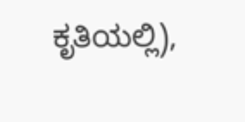ಕೃತಿಯಲ್ಲಿ),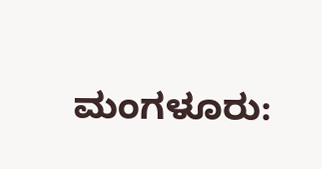ಮಂಗಳೂರು: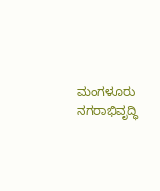ಮಂಗಳೂರು ನಗರಾಭಿವೃದ್ಧಿ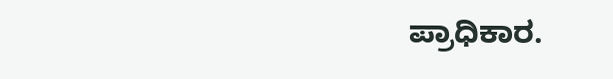ಪ್ರಾಧಿಕಾರ.